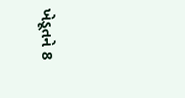ખેડૂતને 8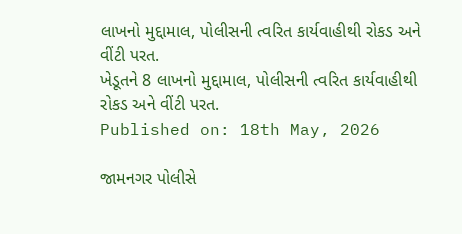લાખનો મુદ્દામાલ, પોલીસની ત્વરિત કાર્યવાહીથી રોકડ અને વીંટી પરત.
ખેડૂતને 8 લાખનો મુદ્દામાલ, પોલીસની ત્વરિત કાર્યવાહીથી રોકડ અને વીંટી પરત.
Published on: 18th May, 2026

જામનગર પોલીસે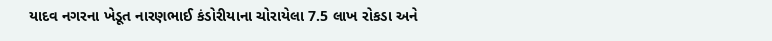યાદવ નગરના ખેડૂત નારણભાઈ કંડોરીયાના ચોરાયેલા 7.5 લાખ રોકડા અને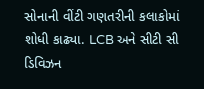સોનાની વીંટી ગણતરીની કલાકોમાં શોધી કાઢ્યા. LCB અને સીટી સી ડિવિઝન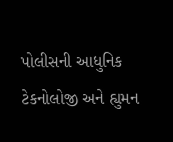પોલીસની આધુનિક ટેકનોલોજી અને હ્યુમન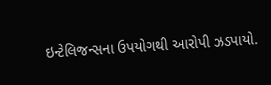ઇન્ટેલિજન્સના ઉપયોગથી આરોપી ઝડપાયો.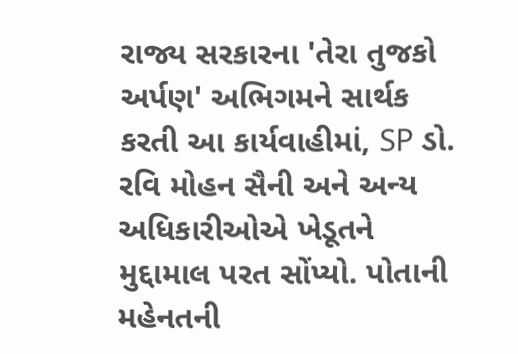રાજ્ય સરકારના 'તેરા તુજકો અર્પણ' અભિગમને સાર્થક કરતી આ કાર્યવાહીમાં, SP ડો. રવિ મોહન સૈની અને અન્ય અધિકારીઓએ ખેડૂતને મુદ્દામાલ પરત સોંપ્યો. પોતાની મહેનતની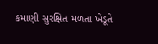કમાણી સુરક્ષિત મળતા ખેડૂતે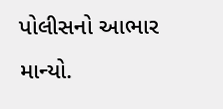પોલીસનો આભાર માન્યો.